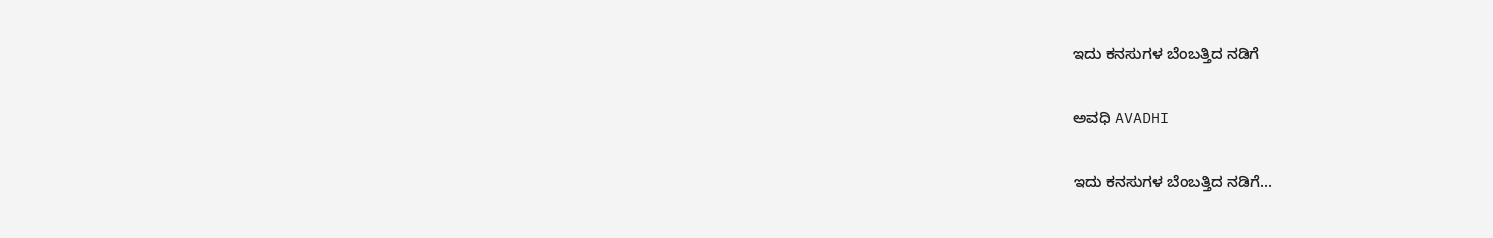ಇದು ಕನಸುಗಳ ಬೆಂಬತ್ತಿದ ನಡಿಗೆ‍

ಅವಧಿ AVADHI

ಇದು ಕನಸುಗಳ ಬೆಂಬತ್ತಿದ ನಡಿಗೆ...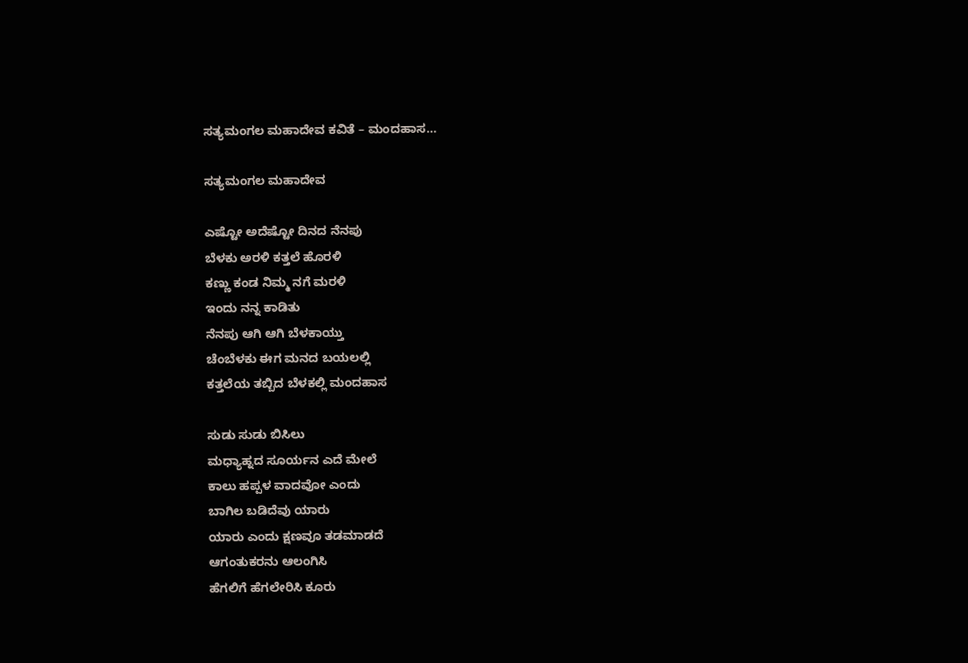ಸತ್ಯಮಂಗಲ ಮಹಾದೇವ ಕವಿತೆ – ಮಂದಹಾಸ…

ಸತ್ಯಮಂಗಲ ಮಹಾದೇವ

ಎಷ್ಟೋ ಅದೆಷ್ಟೋ ದಿನದ ನೆನಪು
ಬೆಳಕು ಅರಳಿ ಕತ್ತಲೆ ಹೊರಳಿ
ಕಣ್ಣು ಕಂಡ ನಿಮ್ಮ ನಗೆ ಮರಳಿ
ಇಂದು ನನ್ನ ಕಾಡಿತು
ನೆನಪು ಆಗಿ ಆಗಿ ಬೆಳಕಾಯ್ತು
ಚೆಂಬೆಳಕು ಈಗ ಮನದ ಬಯಲಲ್ಲಿ
ಕತ್ತಲೆಯ ತಬ್ಬಿದ ಬೆಳಕಲ್ಲಿ ಮಂದಹಾಸ

ಸುಡು ಸುಡು ಬಿಸಿಲು
ಮಧ್ಯಾಹ್ನದ ಸೂರ್ಯನ ಎದೆ ಮೇಲೆ
ಕಾಲು ಹಪ್ಪಳ ವಾದವೋ ಎಂದು
ಬಾಗಿಲ ಬಡಿದೆವು ಯಾರು
ಯಾರು ಎಂದು ಕ್ಷಣವೂ ತಡಮಾಡದೆ
ಆಗಂತುಕರನು ಆಲಂಗಿಸಿ
ಹೆಗಲಿಗೆ ಹೆಗಲೇರಿಸಿ ಕೂರು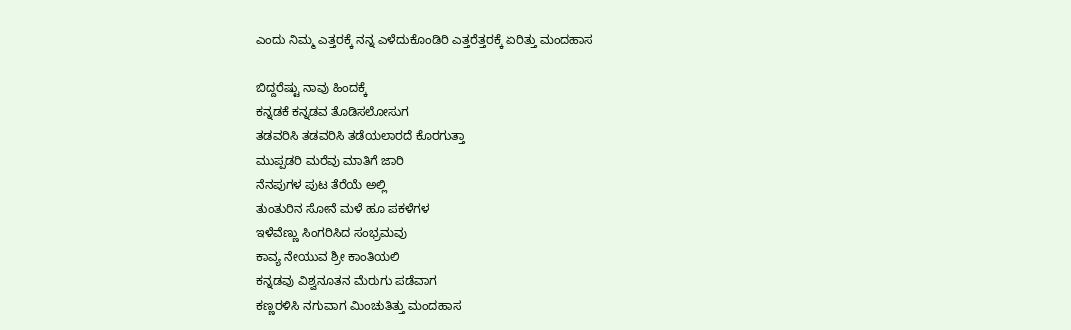ಎಂದು ನಿಮ್ಮ ಎತ್ತರಕ್ಕೆ ನನ್ನ ಎಳೆದುಕೊಂಡಿರಿ ಎತ್ತರೆತ್ತರಕ್ಕೆ ಏರಿತ್ತು ಮಂದಹಾಸ

ಬಿದ್ದರೆಷ್ಟು ನಾವು ಹಿಂದಕ್ಕೆ
ಕನ್ನಡಕೆ ಕನ್ನಡವ ತೊಡಿಸಲೋಸುಗ
ತಡವರಿಸಿ ತಡವರಿಸಿ ತಡೆಯಲಾರದೆ ಕೊರಗುತ್ತಾ
ಮುಪ್ಪಡರಿ ಮರೆವು ಮಾತಿಗೆ ಜಾರಿ
ನೆನಪುಗಳ ಪುಟ ತೆರೆಯೆ ಅಲ್ಲಿ
ತುಂತುರಿನ ಸೋನೆ ಮಳೆ ಹೂ ಪಕಳೆಗಳ
ಇಳೆವೆಣ್ಣು ಸಿಂಗರಿಸಿದ ಸಂಭ್ರಮವು
ಕಾವ್ಯ ನೇಯುವ ಶ್ರೀ ಕಾಂತಿಯಲಿ
ಕನ್ನಡವು ವಿಶ್ವನೂತನ ಮೆರುಗು ಪಡೆವಾಗ
ಕಣ್ಣರಳಿಸಿ ನಗುವಾಗ ಮಿಂಚುತಿತ್ತು ಮಂದಹಾಸ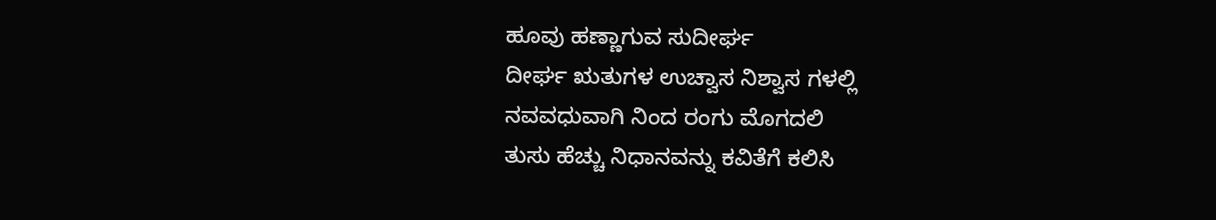ಹೂವು ಹಣ್ಣಾಗುವ ಸುದೀರ್ಘ
ದೀರ್ಘ ಋತುಗಳ ಉಚ್ವಾಸ ನಿಶ್ವಾಸ ಗಳಲ್ಲಿ
ನವವಧುವಾಗಿ ನಿಂದ ರಂಗು ಮೊಗದಲಿ
ತುಸು ಹೆಚ್ಚು ನಿಧಾನವನ್ನು ಕವಿತೆಗೆ ಕಲಿಸಿ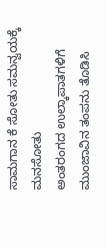ಸಾಮಗಾನ ಕೆ ಸೋತು ಸಮನ್ವಯಕ್ಕೆ ಮನಸೋತು
ಅಂತರಂಗದ ಉಲ್ಕಾಪಾತಗಳಿಗೆ
ಮುಂಜಾವಿನ ತಂಪನು ತೊಡಿಸಿ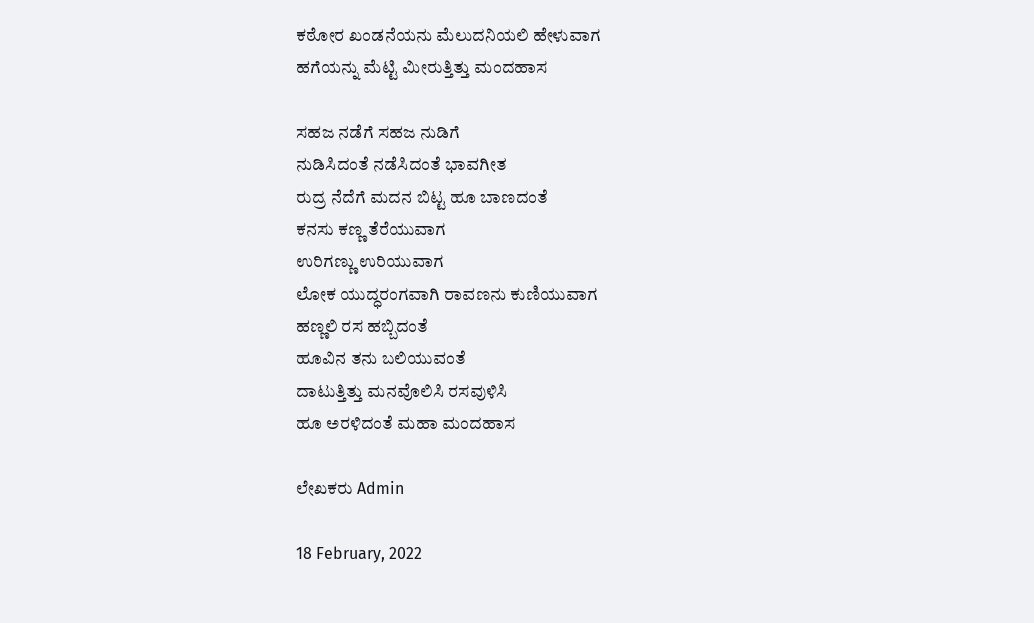ಕಠೋರ ಖಂಡನೆಯನು ಮೆಲುದನಿಯಲಿ ಹೇಳುವಾಗ
ಹಗೆಯನ್ನು ಮೆಟ್ಟಿ ಮೀರುತ್ತಿತ್ತು ಮಂದಹಾಸ

ಸಹಜ ನಡೆಗೆ ಸಹಜ ನುಡಿಗೆ
ನುಡಿಸಿದಂತೆ ನಡೆಸಿದಂತೆ ಭಾವಗೀತ
ರುದ್ರ ನೆದೆಗೆ ಮದನ ಬಿಟ್ಟ ಹೂ ಬಾಣದಂತೆ
ಕನಸು ಕಣ್ಣ ತೆರೆಯುವಾಗ
ಉರಿಗಣ್ಣು ಉರಿಯುವಾಗ
ಲೋಕ ಯುದ್ಧರಂಗವಾಗಿ ರಾವಣನು ಕುಣಿಯುವಾಗ
ಹಣ್ಣಲಿ ರಸ ಹಬ್ಬಿದಂತೆ
ಹೂವಿನ ತನು ಬಲಿಯುವಂತೆ
ದಾಟುತ್ತಿತ್ತು ಮನವೊಲಿಸಿ ರಸವುಳಿಸಿ
ಹೂ ಅರಳಿದಂತೆ ಮಹಾ ಮಂದಹಾಸ

ಲೇಖಕರು Admin

18 February, 2022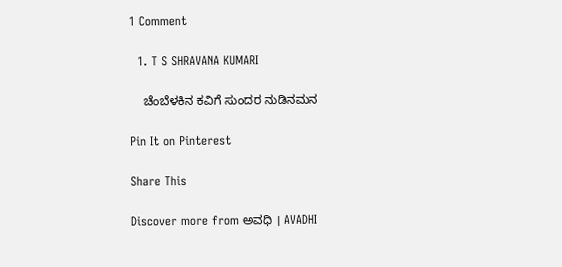1 Comment

  1. T S SHRAVANA KUMARI

    ಚೆಂಬೆಳಕಿನ‌ ಕವಿಗೆ ಸುಂದರ ನುಡಿನಮನ

Pin It on Pinterest

Share This

Discover more from ಅವಧಿ । AVADHI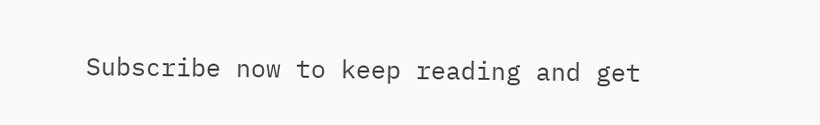Subscribe now to keep reading and get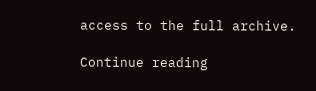access to the full archive.

Continue reading